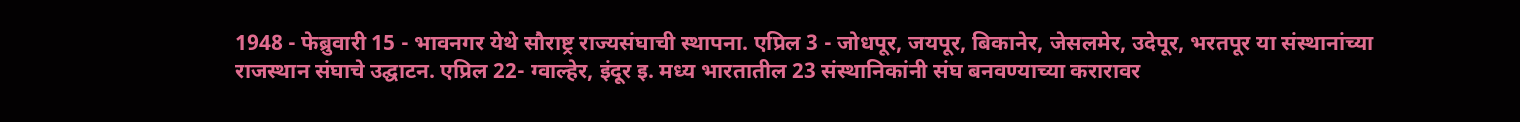1948 - फेब्रुवारी 15 - भावनगर येथे सौराष्ट्र राज्यसंघाची स्थापना. एप्रिल 3 - जोधपूर, जयपूर, बिकानेर, जेसलमेर, उदेपूर, भरतपूर या संस्थानांच्या राजस्थान संघाचे उद्घाटन. एप्रिल 22- ग्वाल्हेर, इंदूर इ. मध्य भारतातील 23 संस्थानिकांनी संघ बनवण्याच्या करारावर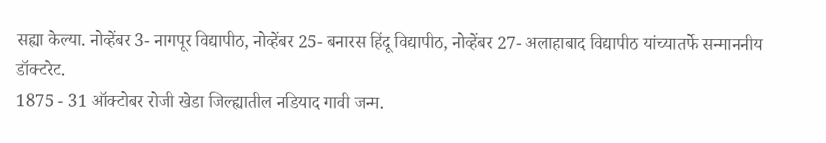सह्या केल्या. नोव्हेंबर 3- नागपूर विद्यापीठ, नोव्हेंबर 25- बनारस हिंदू विद्यापीठ, नोव्हेंबर 27- अलाहाबाद विद्यापीठ यांच्यातर्फे सन्माननीय डॉक्टरेट.
1875 - 31 ऑक्टोबर रोजी खेडा जिल्ह्यातील नडियाद गावी जन्म.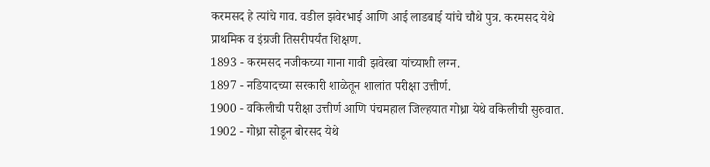करमसद हे त्यांचे गाव. वडील झवेरभाई आणि आई लाडबाई यांचे चौथे पुत्र. करमसद येथे प्राथमिक व इंग्रजी तिसरीपर्यंत शिक्षण.
1893 - करमसद नजीकच्या गाना गावी झवेरबा यांच्याशी लग्न.
1897 - नडियादच्या सरकारी शाळेतून शालांत परीक्षा उत्तीर्ण.
1900 - वकिलीची परीक्षा उत्तीर्ण आणि पंचमहाल जिल्हयात गोध्रा येथे वकिलीची सुरुवात.
1902 - गोध्रा सोडून बोरसद येथे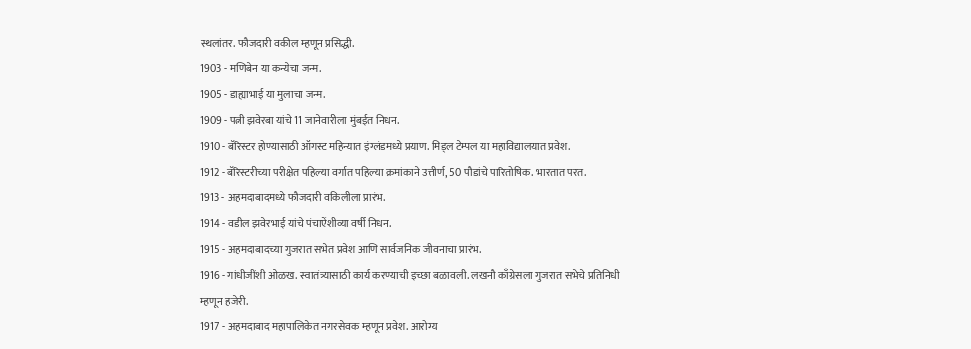स्थलांतर. फौजदारी वकील म्हणून प्रसिद्धी.
1903 - मणिबेन या कन्येचा जन्म.
1905 - डाह्याभाई या मुलाचा जन्म.
1909 - पत्नी झवेरबा यांचे 11 जानेवारीला मुंबईत निधन.
1910 - बॅरिस्टर होण्यासाठी ऑगस्ट महिन्यात इंग्लंडमध्ये प्रयाण. मिड्ल टेम्पल या महाविद्यालयात प्रवेश.
1912 - बॅरिस्टरीच्या परीक्षेत पहिल्या वर्गात पहिल्या क्रमांकाने उत्तीर्ण, 50 पौडांचे पारितोषिक. भारतात परत.
1913 - अहमदाबादमध्ये फौजदारी वकिलीला प्रारंभ.
1914 - वडील झवेरभाई यांचे पंचाऐंशीव्या वर्षी निधन.
1915 - अहमदाबादच्या गुजरात सभेत प्रवेश आणि सार्वजनिक जीवनाचा प्रारंभ.
1916 - गांधीजींशी ओळख. स्वातंत्र्यासाठी कार्य करण्याची इच्छा बळावली. लखनौ काँग्रेसला गुजरात सभेचे प्रतिनिधी म्हणून हजेरी.
1917 - अहमदाबाद महापालिकेत नगरसेवक म्हणून प्रवेश. आरोग्य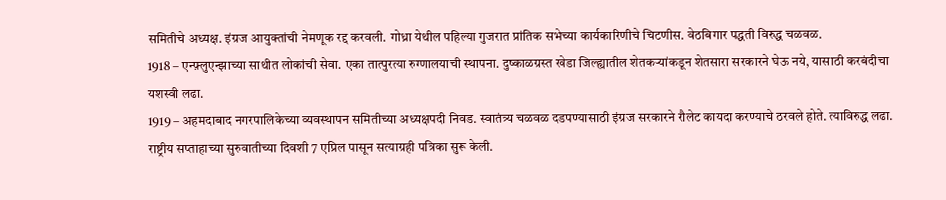समितीचे अध्यक्ष. इंग्रज आयुक्तांची नेमणूक रद्द करवली. गोध्रा येथील पहिल्या गुजरात प्रांतिक सभेच्या कार्यकारिणीचे चिटणीस. वेठबिगार पद्धती विरुद्ध चळवळ.
1918 – एन्फ़्लुएन्झाच्या साथीत लोकांची सेवा. एका तात्पुरत्या रुग्णालयाची स्थापना. दुष्काळग्रस्त खेडा जिल्ह्यातील शेतकऱ्यांकडून शेतसारा सरकारने घेऊ नये, यासाठी करबंदीचा यशस्वी लढा.
1919 – अहमदाबाद नगरपालिकेच्या व्यवस्थापन समितीच्या अध्यक्षपदी निवड. स्वातंत्र्य चळवळ दडपण्यासाठी इंग्रज सरकारने रौलेट कायदा करण्याचे ठरवले होते. त्याविरुद्ध लढा. राष्ट्रीय सप्ताहाच्या सुरुवातीच्या दिवशी 7 एप्रिल पासून सत्याग्रही पत्रिका सुरू केली.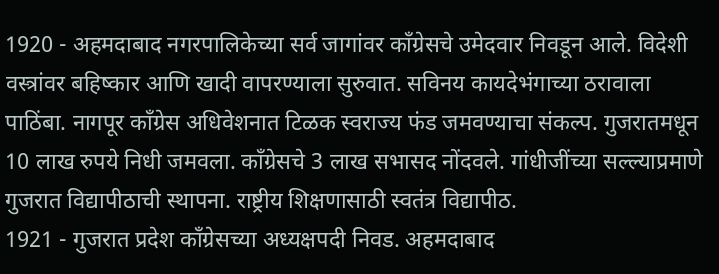1920 - अहमदाबाद नगरपालिकेच्या सर्व जागांवर काँग्रेसचे उमेदवार निवडून आले. विदेशी वस्त्रांवर बहिष्कार आणि खादी वापरण्याला सुरुवात. सविनय कायदेभंगाच्या ठरावाला पाठिंबा. नागपूर काँग्रेस अधिवेशनात टिळक स्वराज्य फंड जमवण्याचा संकल्प. गुजरातमधून 10 लाख रुपये निधी जमवला. काँग्रेसचे 3 लाख सभासद नोंदवले. गांधीजींच्या सल्ल्याप्रमाणे गुजरात विद्यापीठाची स्थापना. राष्ट्रीय शिक्षणासाठी स्वतंत्र विद्यापीठ.
1921 - गुजरात प्रदेश काँग्रेसच्या अध्यक्षपदी निवड. अहमदाबाद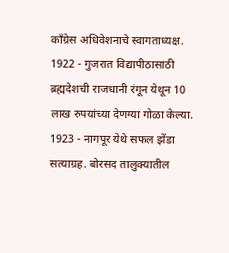काँग्रेस अधिवेशनाचे स्वागताध्यक्ष.
1922 - गुजरात विद्यापीठासाठी ब्रह्मदेशची राजधानी रंगून येथून 10 लाख रुपयांच्या देणग्या गोळा केल्या.
1923 - नागपूर येथे सफल झेंडा सत्याग्रह. बोरसद तालुक्यातील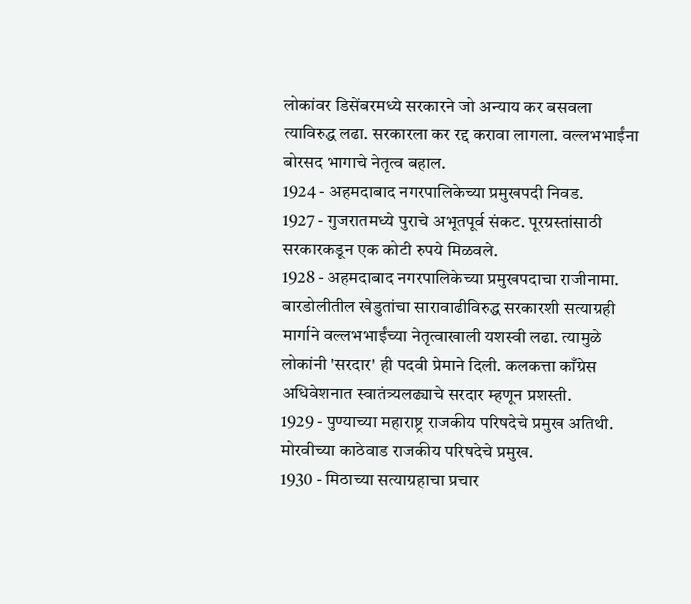लोकांवर डिसेंबरमध्ये सरकारने जो अन्याय कर बसवला त्याविरुद्ध लढा. सरकारला कर रद्द करावा लागला. वल्लभभाईंना बोरसद भागाचे नेतृत्व बहाल.
1924 - अहमदाबाद नगरपालिकेच्या प्रमुखपदी निवड.
1927 - गुजरातमध्ये पुराचे अभूतपूर्व संकट. पूरग्रस्तांसाठी सरकारकडून एक कोटी रुपये मिळवले.
1928 - अहमदाबाद नगरपालिकेच्या प्रमुखपदाचा राजीनामा. बारडोलीतील खेडुतांचा सारावाढीविरुद्ध सरकारशी सत्याग्रही मार्गाने वल्लभभाईंच्या नेतृत्वाखाली यशस्वी लढा. त्यामुळे लोकांनी 'सरदार' ही पदवी प्रेमाने दिली. कलकत्ता काँग्रेस अधिवेशनात स्वातंत्र्यलढ्याचे सरदार म्हणून प्रशस्ती.
1929 - पुण्याच्या महाराष्ट्र राजकीय परिषदेचे प्रमुख अतिथी. मोरवीच्या काठेवाड राजकीय परिषदेचे प्रमुख.
1930 - मिठाच्या सत्याग्रहाचा प्रचार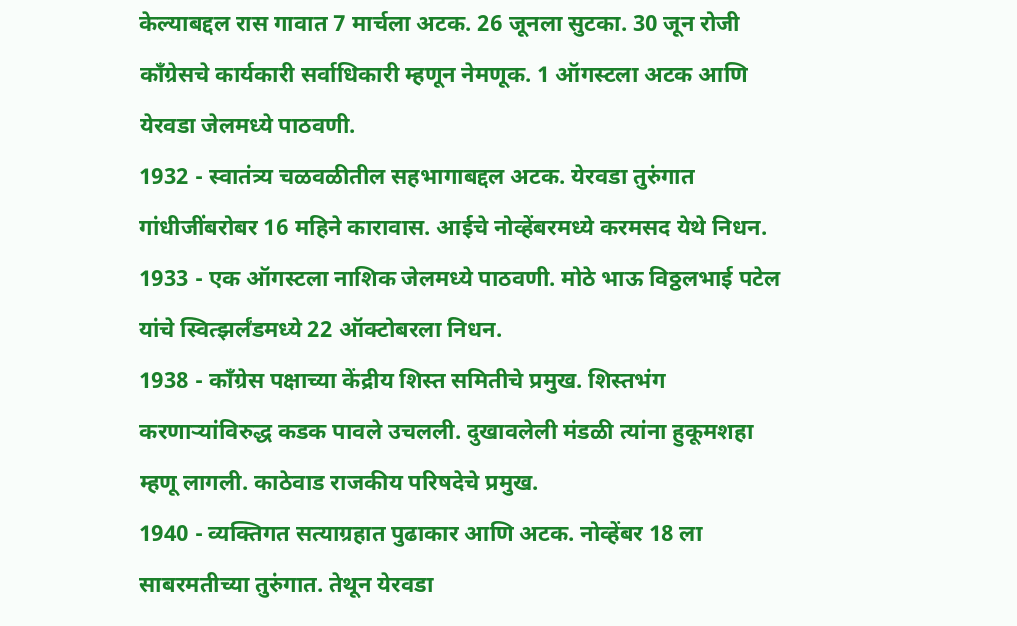केल्याबद्दल रास गावात 7 मार्चला अटक. 26 जूनला सुटका. 30 जून रोजी काँग्रेसचे कार्यकारी सर्वाधिकारी म्हणून नेमणूक. 1 ऑगस्टला अटक आणि येरवडा जेलमध्ये पाठवणी.
1932 - स्वातंत्र्य चळवळीतील सहभागाबद्दल अटक. येरवडा तुरुंगात गांधीजींबरोबर 16 महिने कारावास. आईचे नोव्हेंबरमध्ये करमसद येथे निधन.
1933 - एक ऑगस्टला नाशिक जेलमध्ये पाठवणी. मोठे भाऊ विठ्ठलभाई पटेल यांचे स्वित्झर्लंडमध्ये 22 ऑक्टोबरला निधन.
1938 - काँग्रेस पक्षाच्या केंद्रीय शिस्त समितीचे प्रमुख. शिस्तभंग करणाऱ्यांविरुद्ध कडक पावले उचलली. दुखावलेली मंडळी त्यांना हुकूमशहा म्हणू लागली. काठेवाड राजकीय परिषदेचे प्रमुख.
1940 - व्यक्तिगत सत्याग्रहात पुढाकार आणि अटक. नोव्हेंबर 18 ला साबरमतीच्या तुरुंगात. तेथून येरवडा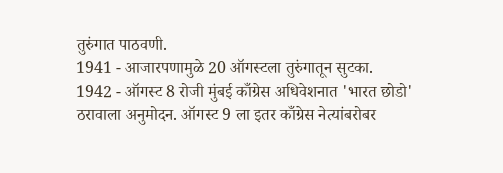तुरुंगात पाठवणी.
1941 - आजारपणामुळे 20 ऑगस्टला तुरुंगातून सुटका.
1942 - ऑगस्ट 8 रोजी मुंबई काँग्रेस अधिवेशनात 'भारत छोडो' ठरावाला अनुमोदन. ऑगस्ट 9 ला इतर काँग्रेस नेत्यांबरोबर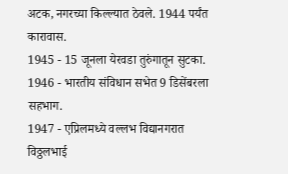अटक, नगरच्या किल्ल्यात ठेवले. 1944 पर्यंत कारावास.
1945 - 15 जूनला येरवडा तुरुंगातून सुटका.
1946 - भारतीय संविधान सभेत 9 डिसेंबरला सहभाग.
1947 - एप्रिलमध्ये वल्लभ विद्यानगरात विठ्ठलभाई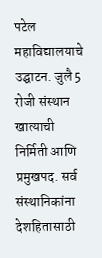पटेल महाविद्यालयाचे उद्घाटन. जुलै 5 रोजी संस्थान खात्याची निर्मिती आणि प्रमुखपद. सर्व संस्थानिकांना देशहितासाठी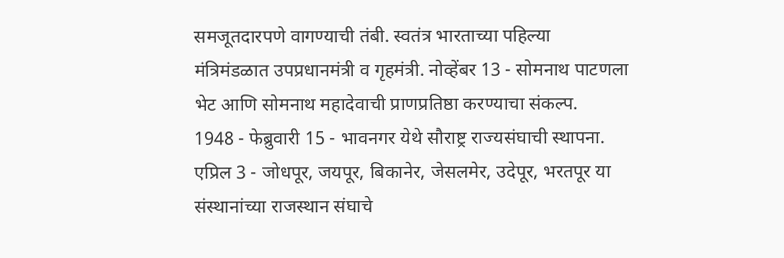समजूतदारपणे वागण्याची तंबी. स्वतंत्र भारताच्या पहिल्या मंत्रिमंडळात उपप्रधानमंत्री व गृहमंत्री. नोव्हेंबर 13 - सोमनाथ पाटणला भेट आणि सोमनाथ महादेवाची प्राणप्रतिष्ठा करण्याचा संकल्प.
1948 - फेब्रुवारी 15 - भावनगर येथे सौराष्ट्र राज्यसंघाची स्थापना. एप्रिल 3 - जोधपूर, जयपूर, बिकानेर, जेसलमेर, उदेपूर, भरतपूर या संस्थानांच्या राजस्थान संघाचे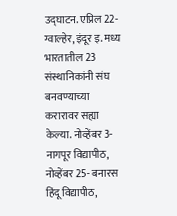उद्घाटन. एप्रिल 22- ग्वाल्हेर, इंदूर इ. मध्य भारतातील 23 संस्थानिकांनी संघ बनवण्याच्या करारावर सह्या केल्या. नोव्हेंबर 3- नागपूर विद्यापीठ, नोव्हेंबर 25- बनारस हिंदू विद्यापीठ,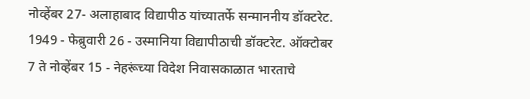नोव्हेंबर 27- अलाहाबाद विद्यापीठ यांच्यातर्फे सन्माननीय डॉक्टरेट.
1949 - फेब्रुवारी 26 - उस्मानिया विद्यापीठाची डॉक्टरेट. ऑक्टोबर 7 ते नोव्हेंबर 15 - नेहरूंच्या विदेश निवासकाळात भारताचे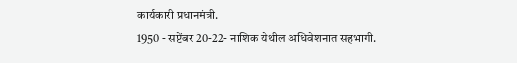कार्यकारी प्रधानमंत्री.
1950 - सप्टेंबर 20-22- नाशिक येथील अधिवेशनात सहभागी.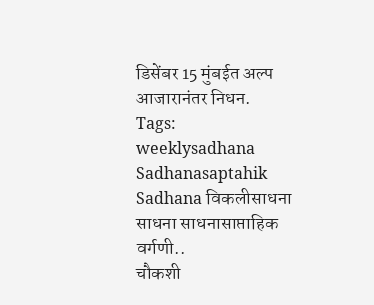डिसेंबर 15 मुंबईत अल्प आजारानंतर निधन.
Tags: weeklysadhana Sadhanasaptahik Sadhana विकलीसाधना साधना साधनासाप्ताहिक
वर्गणी..
चौकशी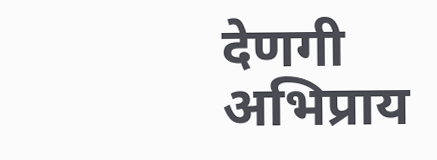देणगी
अभिप्राय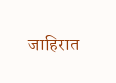जाहिरात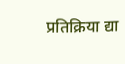प्रतिक्रिया द्या